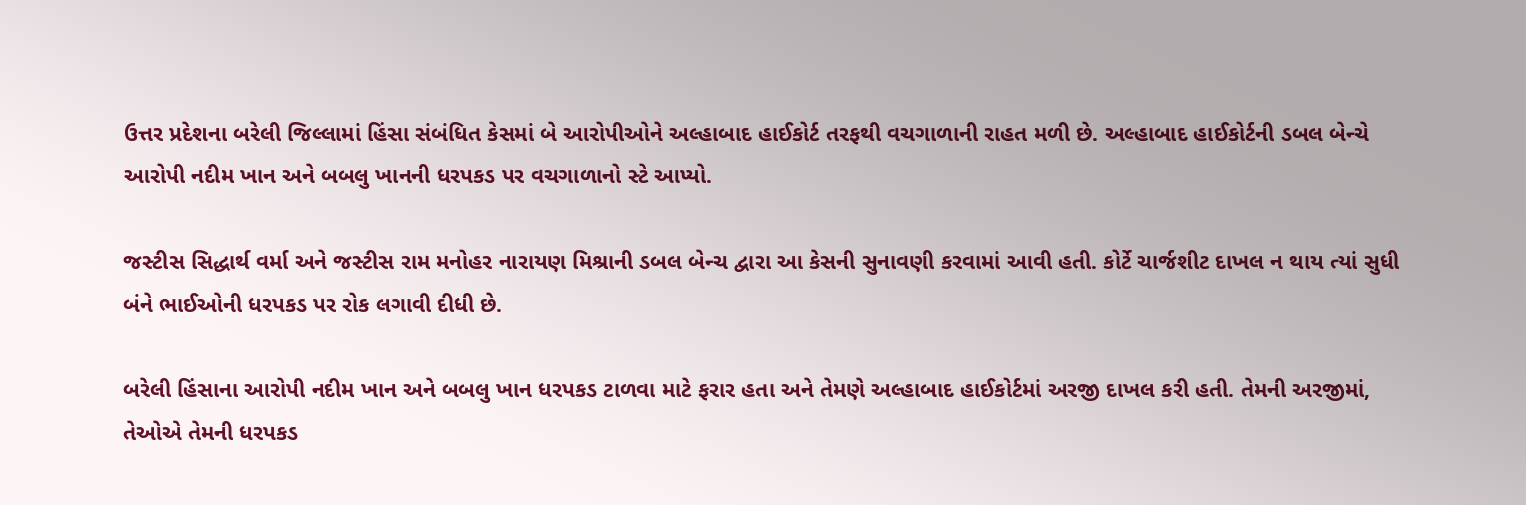ઉત્તર પ્રદેશના બરેલી જિલ્લામાં હિંસા સંબંધિત કેસમાં બે આરોપીઓને અલ્હાબાદ હાઈકોર્ટ તરફથી વચગાળાની રાહત મળી છે. અલ્હાબાદ હાઈકોર્ટની ડબલ બેન્ચે આરોપી નદીમ ખાન અને બબલુ ખાનની ધરપકડ પર વચગાળાનો સ્ટે આપ્યો.

જસ્ટીસ સિદ્ધાર્થ વર્મા અને જસ્ટીસ રામ મનોહર નારાયણ મિશ્રાની ડબલ બેન્ચ દ્વારા આ કેસની સુનાવણી કરવામાં આવી હતી. કોર્ટે ચાર્જશીટ દાખલ ન થાય ત્યાં સુધી બંને ભાઈઓની ધરપકડ પર રોક લગાવી દીધી છે.

બરેલી હિંસાના આરોપી નદીમ ખાન અને બબલુ ખાન ધરપકડ ટાળવા માટે ફરાર હતા અને તેમણે અલ્હાબાદ હાઈકોર્ટમાં અરજી દાખલ કરી હતી. તેમની અરજીમાં, તેઓએ તેમની ધરપકડ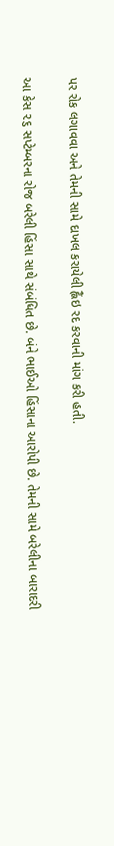પર રોક લગાવવા અને તેમની સામે દાખલ કરાયેલી હ્લૈંઇ રદ કરવાની માંગ કરી હતી.

આ કેસ ૨૬ સપ્ટેમ્બરના રોજ બરેલી હિંસા સાથે સંબંધિત છે. બંને ભાઈઓ હિંસાના આરોપી છે. તેમની સામે બરેલીના બારાદરી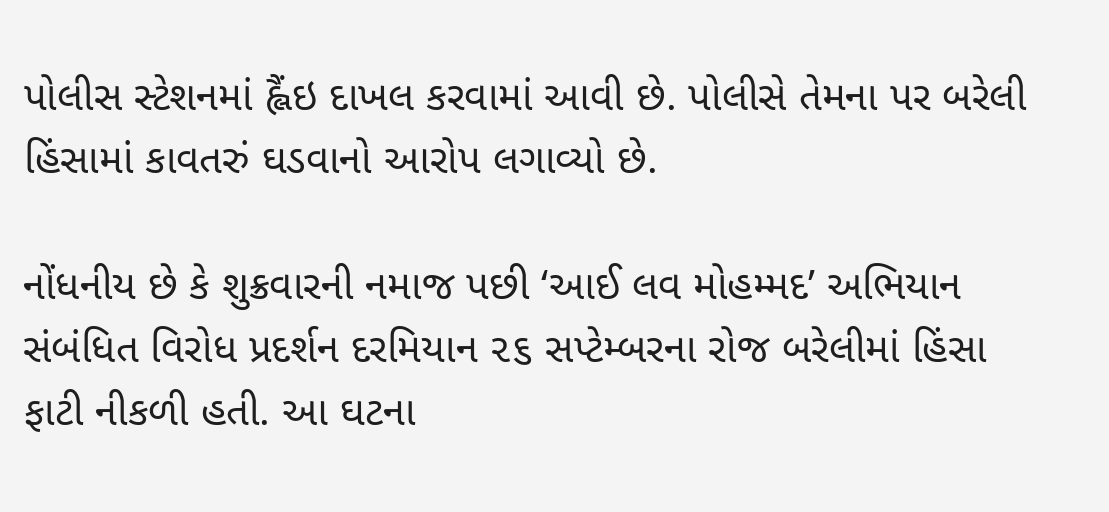પોલીસ સ્ટેશનમાં હ્લૈંઇ દાખલ કરવામાં આવી છે. પોલીસે તેમના પર બરેલી હિંસામાં કાવતરું ઘડવાનો આરોપ લગાવ્યો છે.

નોંધનીય છે કે શુક્રવારની નમાજ પછી ‘આઈ લવ મોહમ્મદ’ અભિયાન સંબંધિત વિરોધ પ્રદર્શન દરમિયાન ૨૬ સપ્ટેમ્બરના રોજ બરેલીમાં હિંસા ફાટી નીકળી હતી. આ ઘટના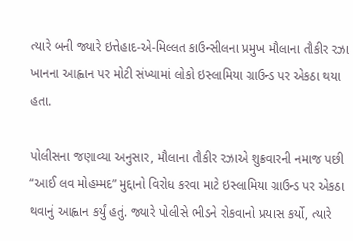ત્યારે બની જ્યારે ઇત્તેહાદ-એ-મિલ્લત કાઉન્સીલના પ્રમુખ મૌલાના તૌકીર રઝા ખાનના આહ્વાન પર મોટી સંખ્યામાં લોકો ઇસ્લામિયા ગ્રાઉન્ડ પર એકઠા થયા હતા.

પોલીસના જણાવ્યા અનુસાર, મૌલાના તૌકીર રઝાએ શુક્રવારની નમાજ પછી “આઈ લવ મોહમ્મદ” મુદ્દાનો વિરોધ કરવા માટે ઇસ્લામિયા ગ્રાઉન્ડ પર એકઠા થવાનું આહ્વાન કર્યું હતું. જ્યારે પોલીસે ભીડને રોકવાનો પ્રયાસ કર્યો, ત્યારે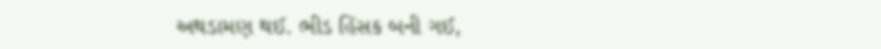અથડામણ થઈ. ભીડ હિંસક બની ગઈ,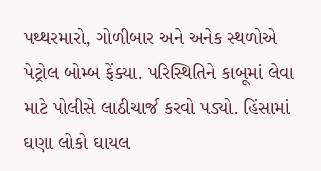પથ્થરમારો, ગોળીબાર અને અનેક સ્થળોએ પેટ્રોલ બોમ્બ ફેંક્યા. પરિસ્થિતિને કાબૂમાં લેવા માટે પોલીસે લાઠીચાર્જ કરવો પડ્યો. હિંસામાં ઘણા લોકો ઘાયલ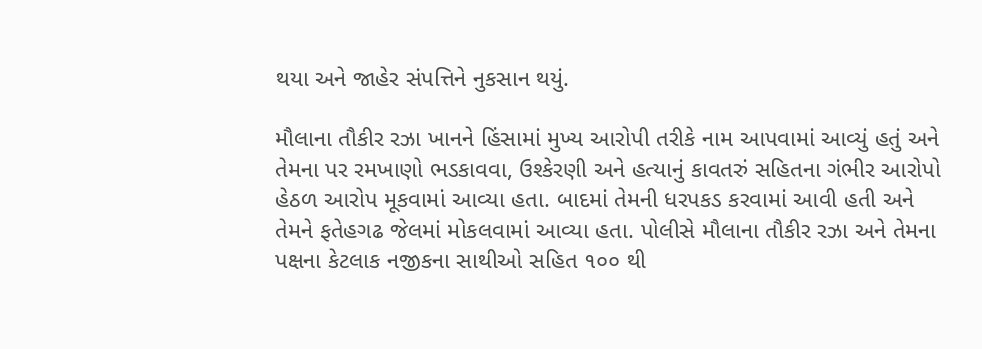થયા અને જાહેર સંપત્તિને નુકસાન થયું.

મૌલાના તૌકીર રઝા ખાનને હિંસામાં મુખ્ય આરોપી તરીકે નામ આપવામાં આવ્યું હતું અને તેમના પર રમખાણો ભડકાવવા, ઉશ્કેરણી અને હત્યાનું કાવતરું સહિતના ગંભીર આરોપો હેઠળ આરોપ મૂકવામાં આવ્યા હતા. બાદમાં તેમની ધરપકડ કરવામાં આવી હતી અને તેમને ફતેહગઢ જેલમાં મોકલવામાં આવ્યા હતા. પોલીસે મૌલાના તૌકીર રઝા અને તેમના પક્ષના કેટલાક નજીકના સાથીઓ સહિત ૧૦૦ થી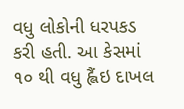વધુ લોકોની ધરપકડ કરી હતી. આ કેસમાં ૧૦ થી વધુ હ્લૈંઇ દાખલ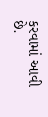કરવામાં આવી છે.